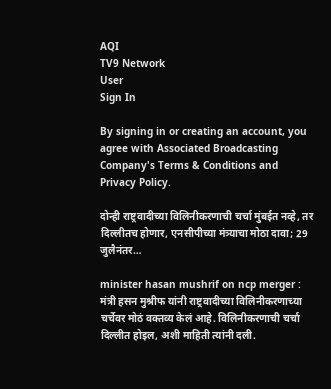AQI
TV9 Network
User
Sign In

By signing in or creating an account, you agree with Associated Broadcasting Company's Terms & Conditions and Privacy Policy.

दोन्ही राष्ट्रवादीच्या विलिनीकरणाची चर्चा मुंबईत नव्हे, तर दिल्लीतच होणार, एनसीपीच्या मंत्र्याचा मोठा दावा; 29 जुलैनंतर…

minister hasan mushrif on ncp merger : मंत्री हसन मुश्रीफ यांनी राष्ट्रवादीच्या विलिनीकरणाच्या चर्चेवर मोठं वक्तव्य केलं आहे. विलिनीकरणाची चर्चा दिल्लीत होइल, अशी माहिती त्यांनी दली.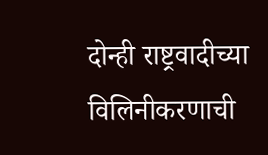दोन्ही राष्ट्रवादीच्या विलिनीकरणाची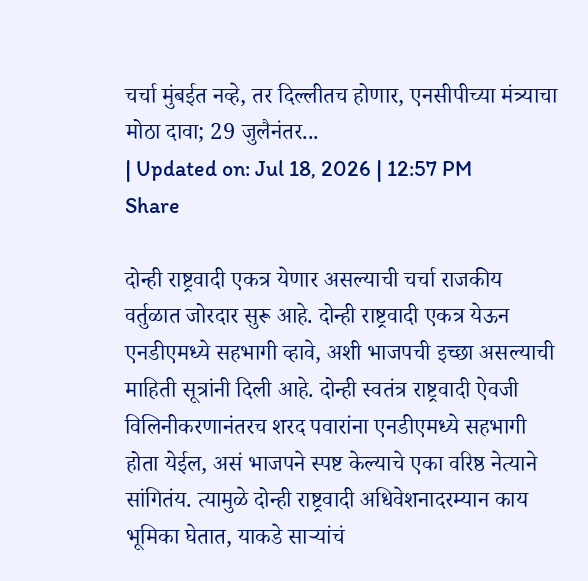चर्चा मुंबईत नव्हे, तर दिल्लीतच होणार, एनसीपीच्या मंत्र्याचा मोठा दावा; 29 जुलैनंतर...
| Updated on: Jul 18, 2026 | 12:57 PM
Share

दोन्ही राष्ट्रवादी एकत्र येणार असल्याची चर्चा राजकीय वर्तुळात जोरदार सुरू आहे. दोन्ही राष्ट्रवादी एकत्र येऊन एनडीएमध्ये सहभागी व्हावे, अशी भाजपची इच्छा असल्याची माहिती सूत्रांनी दिली आहे. दोन्ही स्वतंत्र राष्ट्रवादी ऐवजी विलिनीकरणानंतरच शरद पवारांना एनडीएमध्ये सहभागी होता येईल, असं भाजपने स्पष्ट केल्याचे एका वरिष्ठ नेत्याने सांगितंय. त्यामुळे दोन्ही राष्ट्रवादी अधिवेशनादरम्यान काय भूमिका घेतात, याकडे साऱ्यांचं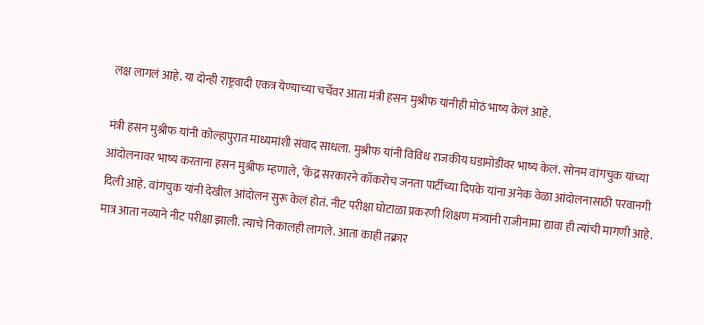लक्ष लागलं आहे. या दोन्ही राष्ट्रवादी एकत्र येण्याच्या चर्चेवर आता मंत्री हसन मुश्रीफ यांनीही मोठं भाष्य केलं आहे.

मंत्री हसन मुश्रीफ यांनी कोल्हापुरात माध्यमांशी संवाद साधला. मुश्रीफ यांनी विविध राजकीय घडामोडींवर भाष्य केलं. सोनम वांगचुक यांच्या आंदोलनावर भाष्य करताना हसन मुश्रीफ म्हणाले, ‘केंद्र सरकारने कॉकरोच जनता पार्टीच्या दिपके यांना अनेक वेळा आंदोलनासाठी परवानगी दिली आहे. वांगचुक यांनी देखील आंदोलन सुरू केलं होतं. नीट परीक्षा घोटाळा प्रकरणी शिक्षण मंत्र्यांनी राजीनामा द्यावा ही त्यांची मागणी आहे. मात्र आता नव्याने नीट परीक्षा झाली. त्याचे निकालही लागले. आता काही तक्रार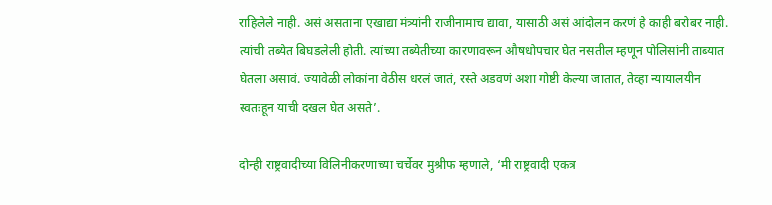राहिलेले नाही. असं असताना एखाद्या मंत्र्यांनी राजीनामाच द्यावा, यासाठी असं आंदोलन करणं हे काही बरोबर नाही. त्यांची तब्येत बिघडलेली होती. त्यांच्या तब्येतीच्या कारणावरून औषधोपचार घेत नसतील म्हणून पोलिसांनी ताब्यात घेतला असावं. ज्यावेळी लोकांना वेठीस धरलं जातं, रस्ते अडवणं अशा गोष्टी केल्या जातात, तेव्हा न्यायालयीन स्वतःहून याची दखल घेत असते’.

दोन्ही राष्ट्रवादीच्या विलिनीकरणाच्या चर्चेवर मुश्रीफ म्हणाले, ‘मी राष्ट्रवादी एकत्र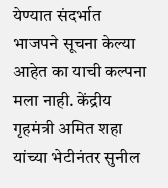येण्यात संदर्भात भाजपने सूचना केल्या आहेत का याची कल्पना मला नाही. केंद्रीय गृहमंत्री अमित शहा यांच्या भेटीनंतर सुनील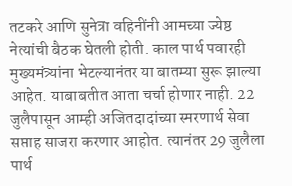तटकरे आणि सुनेत्रा वहिनींनी आमच्या ज्येष्ठ नेत्यांची बैठक घेतली होती. काल पार्थ पवारही मुख्यमंत्र्यांना भेटल्यानंतर या बातम्या सुरू झाल्या आहेत. याबाबतीत आता चर्चा होणार नाही. 22 जुलैपासून आम्ही अजितदादांच्या स्मरणार्थ सेवा सप्ताह साजरा करणार आहोत. त्यानंतर 29 जुलैला पार्थ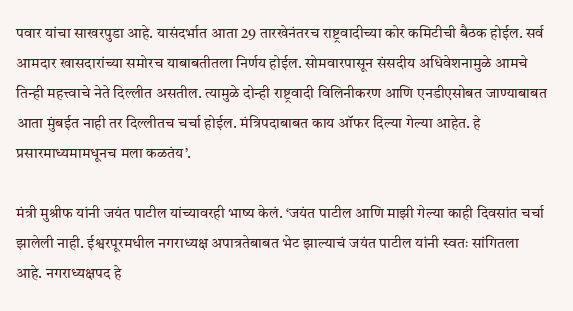पवार यांचा साखरपुडा आहे. यासंदर्भात आता 29 तारखेनंतरच राष्ट्रवादीच्या कोर कमिटीची बैठक होईल. सर्व आमदार खासदारांच्या समोरच याबाबतीतला निर्णय होईल. सोमवारपासून संसदीय अधिवेशनामुळे आमचे तिन्ही महत्त्वाचे नेते दिल्लीत असतील. त्यामुळे दोन्ही राष्ट्रवादी विलिनीकरण आणि एनडीएसोबत जाण्याबाबत आता मुंबईत नाही तर दिल्लीतच चर्चा होईल. मंत्रिपदाबाबत काय ऑफर दिल्या गेल्या आहेत. हे प्रसारमाध्यमामधूनच मला कळतंय’.

मंत्री मुश्रीफ यांनी जयंत पाटील यांच्यावरही भाष्य केलं. ‘जयंत पाटील आणि माझी गेल्या काही दिवसांत चर्चा झालेली नाही. ईश्वरपूरमधील नगराध्यक्ष अपात्रतेबाबत भेट झाल्याचं जयंत पाटील यांनी स्वतः सांगितला आहे. नगराध्यक्षपद हे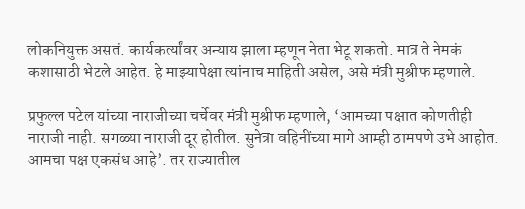लोकनियुक्त असतं. कार्यकर्त्यांवर अन्याय झाला म्हणून नेता भेटू शकतो. मात्र ते नेमकं कशासाठी भेटले आहेत. हे माझ्यापेक्षा त्यांनाच माहिती असेल, असे मंत्री मुश्रीफ म्हणाले.

प्रफुल्ल पटेल यांच्या नाराजीच्या चर्चेवर मंत्री मुश्रीफ म्हणाले, ‘आमच्या पक्षात कोणतीही नाराजी नाही. सगळ्या नाराजी दूर होतील. सुनेत्रा वहिनींच्या मागे आम्ही ठामपणे उभे आहोत. आमचा पक्ष एकसंध आहे’. तर राज्यातील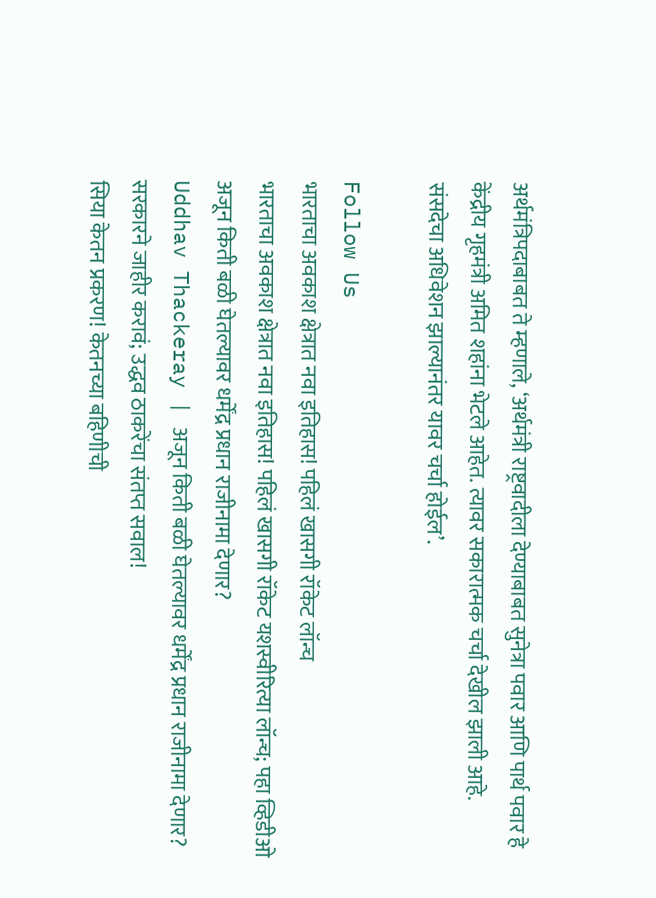अर्थमंत्रिपदाबाबत ते म्हणाले, ‘अर्थमंत्री राष्ट्रवादीला देण्याबाबत सुनेत्रा पवार आणि पार्थ पवार हे केंद्रीय गृहमंत्री अमित शहांना भेटले आहेत. त्यावर सकारात्मक चर्चा देखील झाली आहे. संसदेचा अधिवेशन झाल्यानंतर यावर चर्चा होईल’.

Follow Us
भारताचा अवकाश क्षेत्रात नवा इतिहास! पहिलं खासगी रॉकेट लॉन्च
भारताचा अवकाश क्षेत्रात नवा इतिहास! पहिलं खासगी रॉकेट यशस्वीरित्या लॉन्च; पहा व्हिडीओ
अजून किती बळी घेतल्यावर धर्मेंद्र प्रधान राजीनामा देणार?
Uddhav Thackeray | अजून किती बळी घेतल्यावर धर्मेंद्र प्रधान राजीनामा देणार? सरकारने जाहीर करावं; उद्धव ठाकरेंचा संतप्त सवाल!
सिया केतन प्रकरण! केतनच्या बहिणीची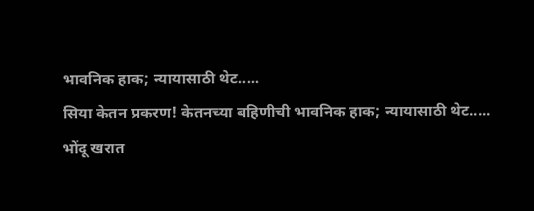भावनिक हाक; न्यायासाठी थेट.....
सिया केतन प्रकरण! केतनच्या बहिणीची भावनिक हाक; न्यायासाठी थेट.....
भोंदू खरात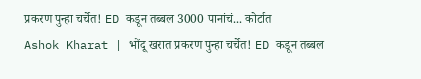प्रकरण पुन्हा चर्चेत! ED कडून तब्बल 3000 पानांचं... कोर्टात
Ashok Kharat | भोंदू खरात प्रकरण पुन्हा चर्चेत! ED कडून तब्बल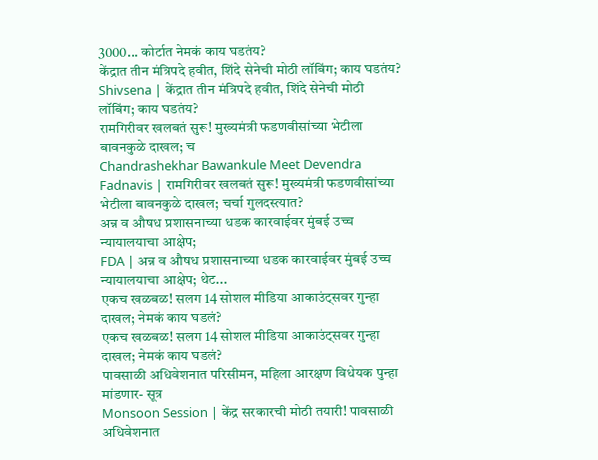3000... कोर्टात नेमकं काय घडतंय?
केंद्रात तीन मंत्रिपदे हवीत, शिंदे सेनेची मोठी लॉबिंग; काय घडतंय?
Shivsena | केंद्रात तीन मंत्रिपदे हवीत, शिंदे सेनेची मोठी लॉबिंग; काय घडतंय?
रामगिरीवर खलबतं सुरू! मुख्यमंत्री फडणवीसांच्या भेटीला बावनकुळे दाखल; च
Chandrashekhar Bawankule Meet Devendra Fadnavis | रामगिरीवर खलबतं सुरू! मुख्यमंत्री फडणवीसांच्या भेटीला बावनकुळे दाखल; चर्चा गुलदस्त्यात?
अन्न व औषध प्रशासनाच्या धडक कारवाईवर मुंबई उच्च न्यायालयाचा आक्षेप;
FDA | अन्न व औषध प्रशासनाच्या धडक कारवाईवर मुंबई उच्च न्यायालयाचा आक्षेप; थेट...
एकच खळबळ! सलग 14 सोशल मीडिया आकाउंट्सवर गुन्हा दाखल; नेमकं काय घडलं?
एकच खळबळ! सलग 14 सोशल मीडिया आकाउंट्सवर गुन्हा दाखल; नेमकं काय घडलं?
पावसाळी अधिवेशनात परिसीमन, महिला आरक्षण विधेयक पुन्हा मांडणार- सूत्र
Monsoon Session | केंद्र सरकारची मोठी तयारी! पावसाळी अधिवेशनात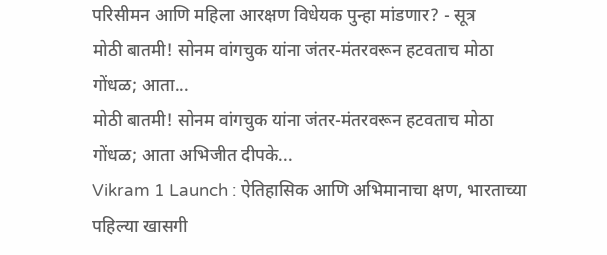परिसीमन आणि महिला आरक्षण विधेयक पुन्हा मांडणार? - सूत्र
मोठी बातमी! सोनम वांगचुक यांना जंतर-मंतरवरून हटवताच मोठा गोंधळ; आता...
मोठी बातमी! सोनम वांगचुक यांना जंतर-मंतरवरून हटवताच मोठा गोंधळ; आता अभिजीत दीपके...
Vikram 1 Launch : ऐतिहासिक आणि अभिमानाचा क्षण, भारताच्या पहिल्या खासगी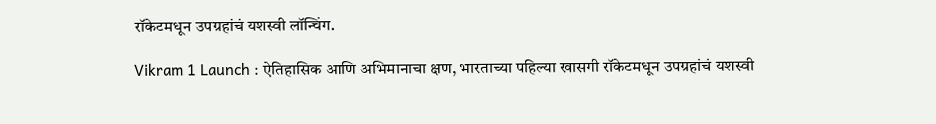रॉकेटमधून उपग्रहांचं यशस्वी लॉन्चिंग.

Vikram 1 Launch : ऐतिहासिक आणि अभिमानाचा क्षण, भारताच्या पहिल्या खासगी रॉकेटमधून उपग्रहांचं यशस्वी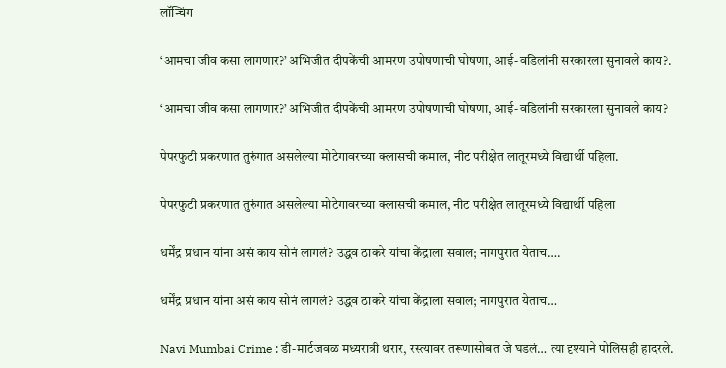लॉन्चिंग

‘आमचा जीव कसा लागणार?’ अभिजीत दीपकेंची आमरण उपोषणाची घोषणा, आई-वडिलांनी सरकारला सुनावले काय?.

‘आमचा जीव कसा लागणार?’ अभिजीत दीपकेंची आमरण उपोषणाची घोषणा, आई-वडिलांनी सरकारला सुनावले काय?

पेपरफुटी प्रकरणात तुरुंगात असलेल्या मोटेगावरच्या क्लासची कमाल, नीट परीक्षेत लातूरमध्ये विद्यार्थी पहिला.

पेपरफुटी प्रकरणात तुरुंगात असलेल्या मोटेगावरच्या क्लासची कमाल, नीट परीक्षेत लातूरमध्ये विद्यार्थी पहिला

धर्मेंद्र प्रधान यांना असं काय सोनं लागलं? उद्धव ठाकरे यांचा केंद्राला सवाल; नागपुरात येताच….

धर्मेंद्र प्रधान यांना असं काय सोनं लागलं? उद्धव ठाकरे यांचा केंद्राला सवाल; नागपुरात येताच…

Navi Mumbai Crime : डी-मार्टजवळ मध्यरात्री थरार, रस्त्यावर तरूणासोबत जे घडलं… त्या दृश्याने पोलिसही हादरले.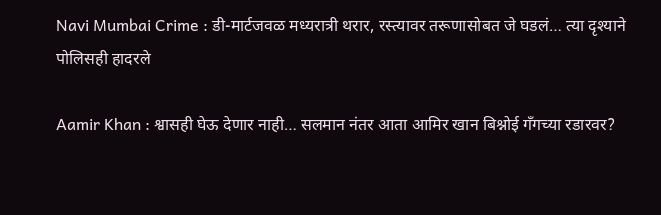Navi Mumbai Crime : डी-मार्टजवळ मध्यरात्री थरार, रस्त्यावर तरूणासोबत जे घडलं… त्या दृश्याने पोलिसही हादरले

Aamir Khan : श्वासही घेऊ देणार नाही… सलमान नंतर आता आमिर खान बिश्नोई गँगच्या रडारवर?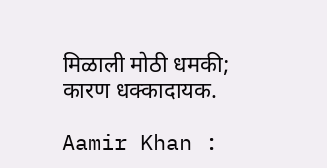मिळाली मोठी धमकी; कारण धक्कादायक.

Aamir Khan :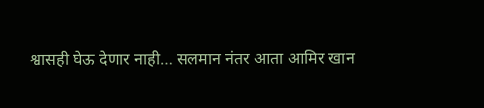श्वासही घेऊ देणार नाही… सलमान नंतर आता आमिर खान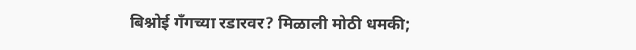बिश्नोई गँगच्या रडारवर? मिळाली मोठी धमकी;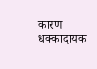कारण धक्कादायक